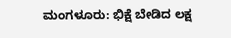ಮಂಗಳೂರು: ಭಿಕ್ಷೆ ಬೇಡಿದ ಲಕ್ಷ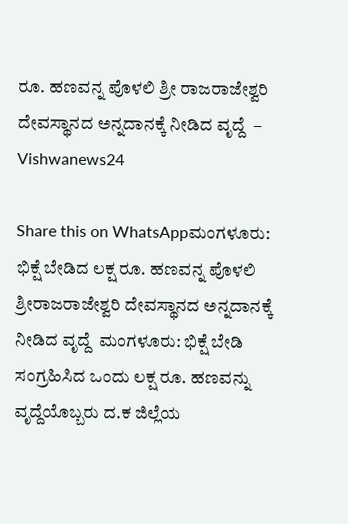ರೂ. ಹಣವನ್ನ ಪೊಳಲಿ ಶ್ರೀ ರಾಜರಾಜೇಶ್ವರಿ ದೇವಸ್ಥಾನದ ಅನ್ನದಾನಕ್ಕೆ ನೀಡಿದ ವೃದ್ದೆ  – Vishwanews24

Share this on WhatsAppಮಂಗಳೂರು: ಭಿಕ್ಷೆ ಬೇಡಿದ ಲಕ್ಷ ರೂ. ಹಣವನ್ನ ಪೊಳಲಿ ಶ್ರೀರಾಜರಾಜೇಶ್ವರಿ ದೇವಸ್ಥಾನದ ಅನ್ನದಾನಕ್ಕೆ ನೀಡಿದ ವೃದ್ದೆ  ಮಂಗಳೂರು: ಭಿಕ್ಷೆ ಬೇಡಿ ಸಂಗ್ರಹಿಸಿದ ಒಂದು ಲಕ್ಷ ರೂ. ಹಣವನ್ನು ವೃದ್ದೆಯೊಬ್ಬರು ದ.ಕ ಜಿಲ್ಲೆಯ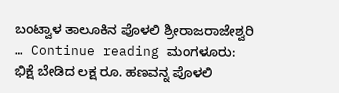ಬಂಟ್ವಾಳ ತಾಲೂಕಿನ ಪೊಳಲಿ ಶ್ರೀರಾಜರಾಜೇಶ್ವರಿ … Continue reading ಮಂಗಳೂರು: ಭಿಕ್ಷೆ ಬೇಡಿದ ಲಕ್ಷ ರೂ. ಹಣವನ್ನ ಪೊಳಲಿ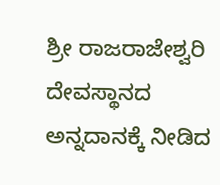ಶ್ರೀ ರಾಜರಾಜೇಶ್ವರಿ ದೇವಸ್ಥಾನದ ಅನ್ನದಾನಕ್ಕೆ ನೀಡಿದ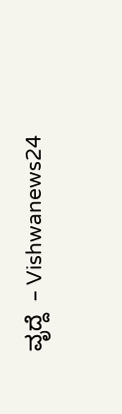ವೃದ್ದೆ  – Vishwanews24